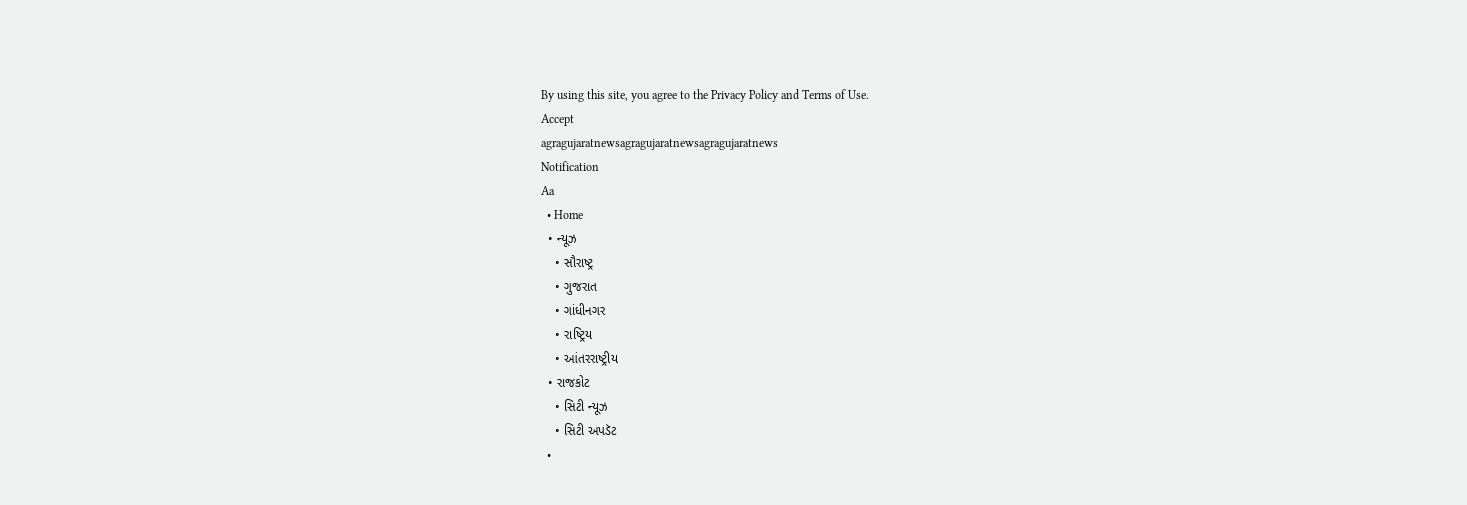By using this site, you agree to the Privacy Policy and Terms of Use.
Accept
agragujaratnewsagragujaratnewsagragujaratnews
Notification
Aa
  • Home
  • ન્યૂઝ
    • સૌરાષ્ટ્ર
    • ગુજરાત
    • ગાંધીનગર
    • રાષ્ટ્રિય
    • આંતરરાષ્ટ્રીય
  • રાજકોટ
    • સિટી ન્યૂઝ
    • સિટી અપડૅટ
  •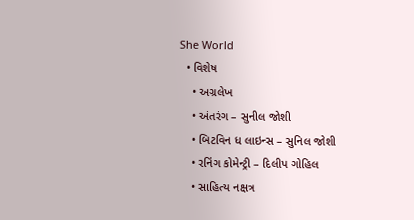She World
  • વિશેષ
    • અગ્રલેખ
    • અંતરંગ – સુનીલ જોશી
    • બિટવિન ધ લાઇન્સ – સુનિલ જોશી
    • રનિંગ કોમેન્ટ્રી – દિલીપ ગોહિલ
    • સાહિત્ય નક્ષત્ર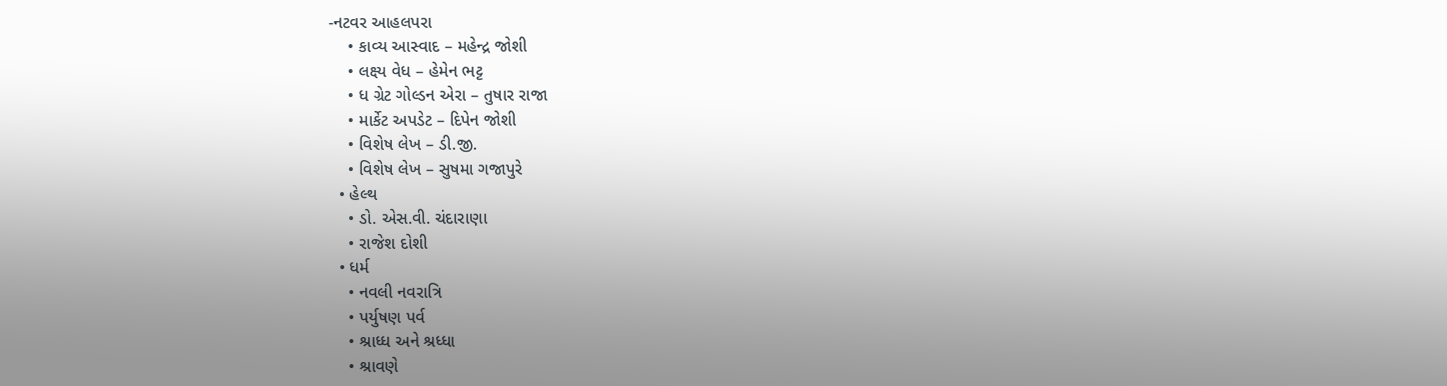-નટવર આહલપરા
    • કાવ્ય આસ્વાદ – મહેન્દ્ર જોશી
    • લક્ષ્ય વેધ – હેમેન ભટ્ટ
    • ધ ગ્રેટ ગોલ્ડન એરા – તુષાર રાજા
    • માર્કેટ અપડેટ – દિપેન જોશી
    • વિશેષ લેખ – ડી.જી.
    • વિશેષ લેખ – સુષમા ગજાપુરે
  • હેલ્થ
    • ડો. એસ.વી. ચંદારાણા
    • રાજેશ દોશી
  • ધર્મ
    • નવલી નવરાત્રિ
    • પર્યુષણ પર્વ
    • શ્રાધ્ધ અને શ્રધ્ધા
    • શ્રાવણે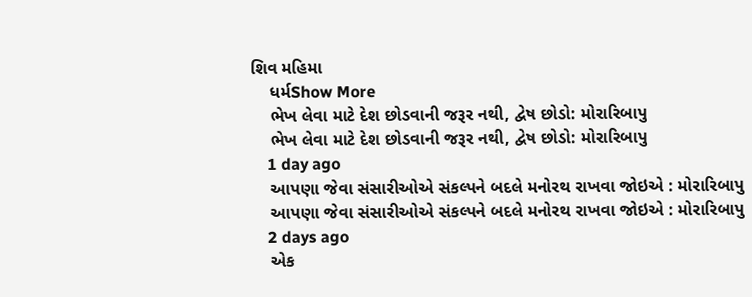શિવ મહિમા
    ધર્મShow More
    ભેખ લેવા માટે દેશ છોડવાની જરૂર નથી, દ્વેષ છોડો: મોરારિબાપુ
    ભેખ લેવા માટે દેશ છોડવાની જરૂર નથી, દ્વેષ છોડો: મોરારિબાપુ
    1 day ago
    આપણા જેવા સંસારીઓએ સંકલ્પને બદલે મનોરથ રાખવા જોઇએ : મોરારિબાપુ
    આપણા જેવા સંસારીઓએ સંકલ્પને બદલે મનોરથ રાખવા જોઇએ : મોરારિબાપુ
    2 days ago
    એક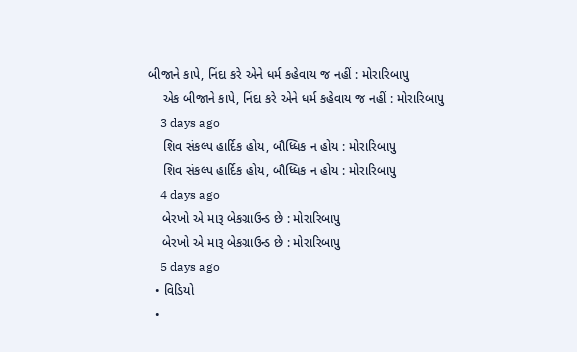બીજાને કાપે, નિંદા કરે એને ધર્મ કહેવાય જ નહીં : મોરારિબાપુ
    એક બીજાને કાપે, નિંદા કરે એને ધર્મ કહેવાય જ નહીં : મોરારિબાપુ
    3 days ago
    શિવ સંકલ્પ હાર્દિક હોય, બૌધ્ધિક ન હોય : મોરારિબાપુ
    શિવ સંકલ્પ હાર્દિક હોય, બૌધ્ધિક ન હોય : મોરારિબાપુ
    4 days ago
    બેરખો એ મારૂ બેકગ્રાઉન્ડ છે : મોરારિબાપુ
    બેરખો એ મારૂ બેકગ્રાઉન્ડ છે : મોરારિબાપુ
    5 days ago
  • વિડિયો
  •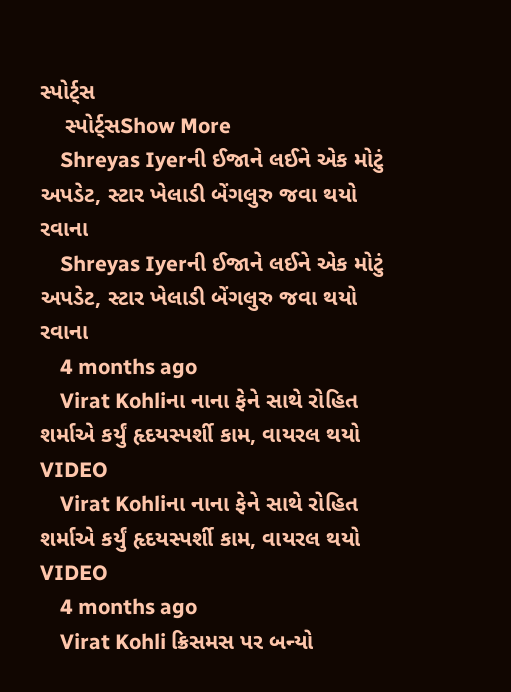સ્પોર્ટ્સ
    સ્પોર્ટ્સShow More
    Shreyas Iyerની ઈજાને લઈને એક મોટું અપડેટ, સ્ટાર ખેલાડી બેંગલુરુ જવા થયો રવાના
    Shreyas Iyerની ઈજાને લઈને એક મોટું અપડેટ, સ્ટાર ખેલાડી બેંગલુરુ જવા થયો રવાના
    4 months ago
    Virat Kohliના નાના ફેને સાથે રોહિત શર્માએ કર્યું હૃદયસ્પર્શી કામ, વાયરલ થયો VIDEO
    Virat Kohliના નાના ફેને સાથે રોહિત શર્માએ કર્યું હૃદયસ્પર્શી કામ, વાયરલ થયો VIDEO
    4 months ago
    Virat Kohli ક્રિસમસ પર બન્યો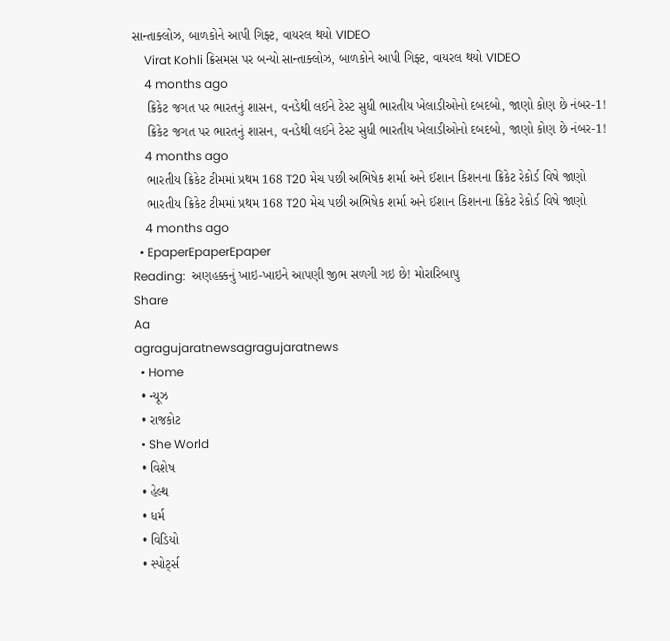સાન્તાક્લોઝ, બાળકોને આપી ગિફ્ટ, વાયરલ થયો VIDEO
    Virat Kohli ક્રિસમસ પર બન્યો સાન્તાક્લોઝ, બાળકોને આપી ગિફ્ટ, વાયરલ થયો VIDEO
    4 months ago
    ક્રિકેટ જગત પર ભારતનું શાસન, વનડેથી લઈને ટેસ્ટ સુધી ભારતીય ખેલાડીઓનો દબદબો, જાણો કોણ છે નંબર-1!
    ક્રિકેટ જગત પર ભારતનું શાસન, વનડેથી લઈને ટેસ્ટ સુધી ભારતીય ખેલાડીઓનો દબદબો, જાણો કોણ છે નંબર-1!
    4 months ago
    ભારતીય ક્રિકેટ ટીમમાં પ્રથમ 168 T20 મેચ પછી અભિષેક શર્મા અને ઈશાન કિશનના ક્રિકેટ રેકોર્ડ વિષે જાણો
    ભારતીય ક્રિકેટ ટીમમાં પ્રથમ 168 T20 મેચ પછી અભિષેક શર્મા અને ઈશાન કિશનના ક્રિકેટ રેકોર્ડ વિષે જાણો
    4 months ago
  • EpaperEpaperEpaper
Reading:  અણહક્કનું ખાઇ-ખાઇને આપણી જીભ સળગી ગઇ છે! મોરારિબાપુ
Share
Aa
agragujaratnewsagragujaratnews
  • Home
  • ન્યૂઝ
  • રાજકોટ
  • She World
  • વિશેષ
  • હેલ્થ
  • ધર્મ
  • વિડિયો
  • સ્પોર્ટ્સ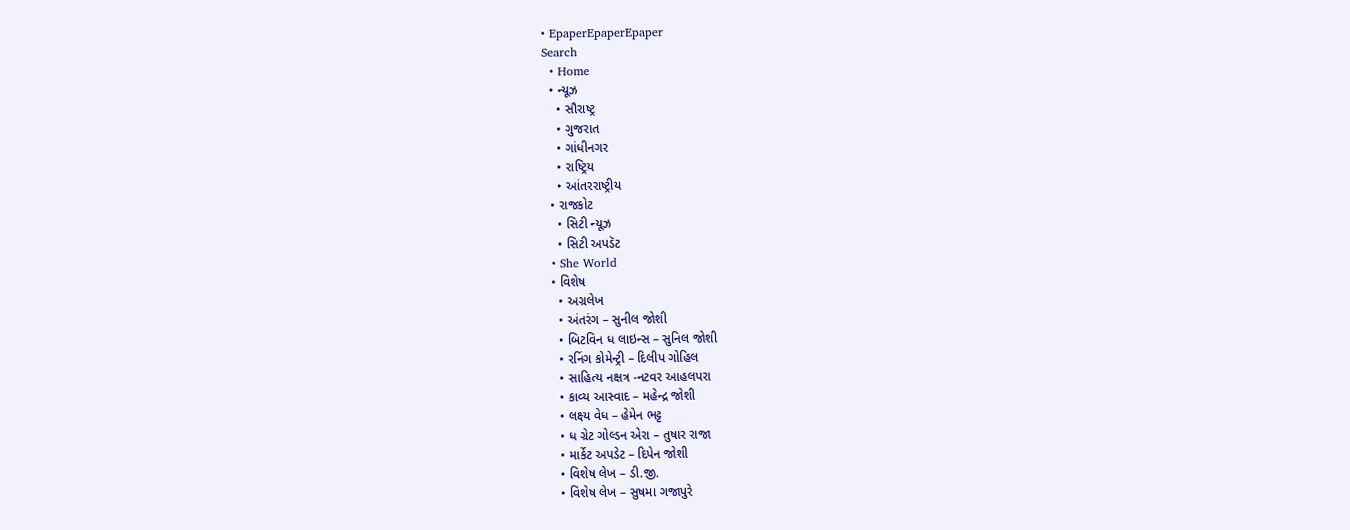• EpaperEpaperEpaper
Search
  • Home
  • ન્યૂઝ
    • સૌરાષ્ટ્ર
    • ગુજરાત
    • ગાંધીનગર
    • રાષ્ટ્રિય
    • આંતરરાષ્ટ્રીય
  • રાજકોટ
    • સિટી ન્યૂઝ
    • સિટી અપડૅટ
  • She World
  • વિશેષ
    • અગ્રલેખ
    • અંતરંગ – સુનીલ જોશી
    • બિટવિન ધ લાઇન્સ – સુનિલ જોશી
    • રનિંગ કોમેન્ટ્રી – દિલીપ ગોહિલ
    • સાહિત્ય નક્ષત્ર -નટવર આહલપરા
    • કાવ્ય આસ્વાદ – મહેન્દ્ર જોશી
    • લક્ષ્ય વેધ – હેમેન ભટ્ટ
    • ધ ગ્રેટ ગોલ્ડન એરા – તુષાર રાજા
    • માર્કેટ અપડેટ – દિપેન જોશી
    • વિશેષ લેખ – ડી.જી.
    • વિશેષ લેખ – સુષમા ગજાપુરે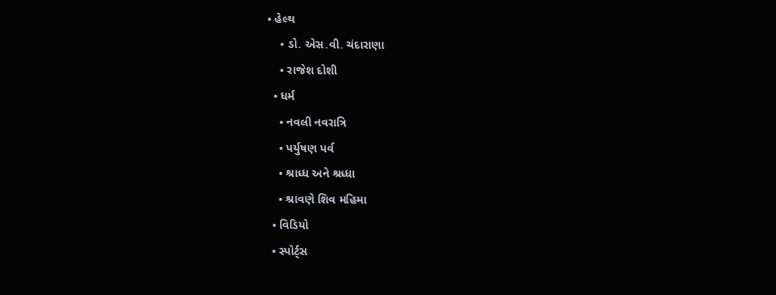• હેલ્થ
    • ડો. એસ.વી. ચંદારાણા
    • રાજેશ દોશી
  • ધર્મ
    • નવલી નવરાત્રિ
    • પર્યુષણ પર્વ
    • શ્રાધ્ધ અને શ્રધ્ધા
    • શ્રાવણે શિવ મહિમા
  • વિડિયો
  • સ્પોર્ટ્સ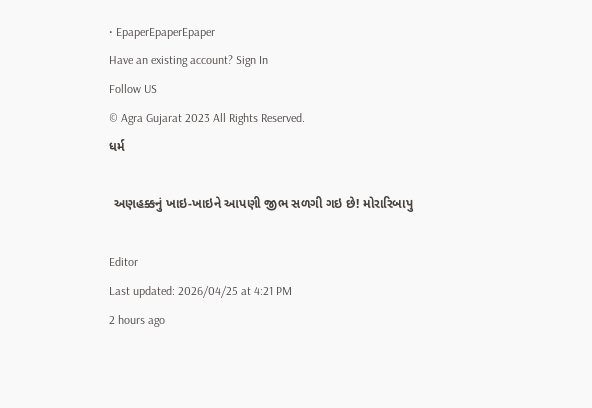• EpaperEpaperEpaper
Have an existing account? Sign In
Follow US
© Agra Gujarat 2023 All Rights Reserved.
ધર્મ

 અણહક્કનું ખાઇ-ખાઇને આપણી જીભ સળગી ગઇ છે! મોરારિબાપુ

Editor
Last updated: 2026/04/25 at 4:21 PM
2 hours ago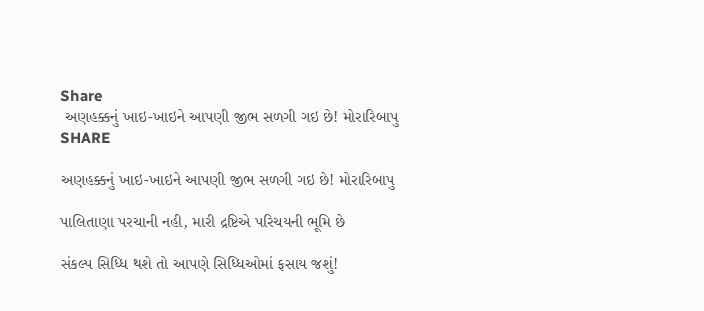Share
 અણહક્કનું ખાઇ-ખાઇને આપણી જીભ સળગી ગઇ છે! મોરારિબાપુ
SHARE

અણહક્કનું ખાઇ-ખાઇને આપણી જીભ સળગી ગઇ છે! મોરારિબાપુ

પાલિતાણા પરચાની નહી, મારી દ્રષ્ટિએ પરિચયની ભૂમિ છે

સંકલ્પ સિધ્ધિ થશે તો આપણે સિધ્ધિઓમાં ફસાય જશું!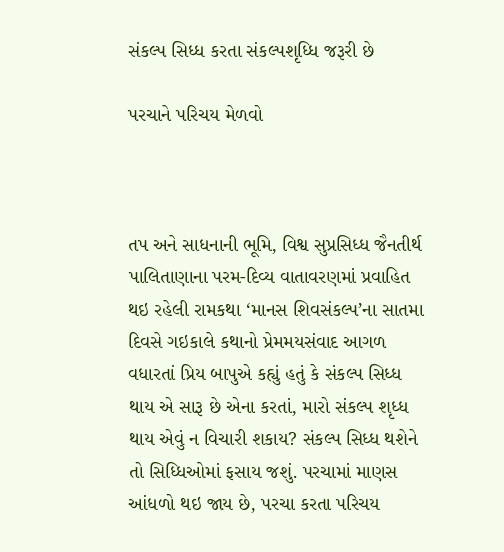સંકલ્પ સિધ્ધ કરતા સંકલ્પશૃધ્ધિ જરૂરી છે

પરચાને પરિચય મેળવો



તપ અને સાધનાની ભૂમિ, વિશ્વ સુપ્રસિધ્ધ જૈનતીર્થ પાલિતાણાના પરમ-દિવ્ય વાતાવરણમાં પ્રવાહિત થઇ રહેલી રામકથા ‘માનસ શિવસંકલ્પ’ના સાતમા દિવસે ગઇકાલે કથાનો પ્રેમમયસંવાદ આગળ વધારતાં પ્રિય બાપુએ કહ્યું હતું કે સંકલ્પ સિધ્ધ થાય એ સારૂ છે એના કરતાં, મારો સંકલ્પ શૃધ્ધ થાય એવું ન વિચારી શકાય? સંકલ્પ સિધ્ધ થશેને તો સિધ્ધિઓમાં ફસાય જશું. પરચામાં માણસ આંધળો થઇ જાય છે, પરચા કરતા પરિચય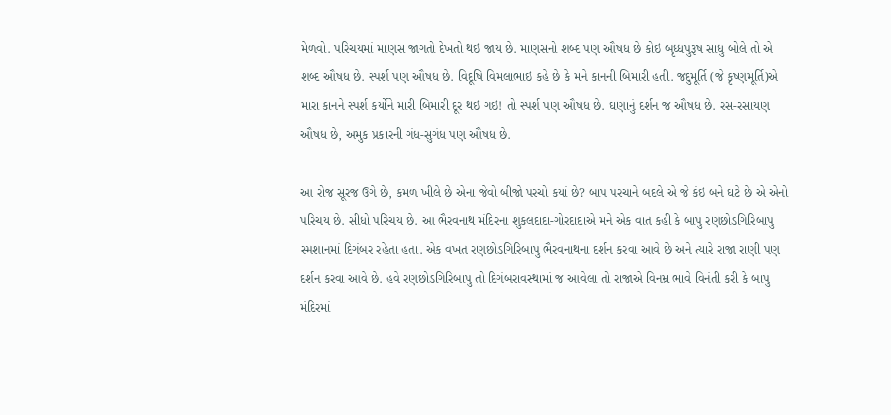મેળવો. પરિચયમાં માણસ જાગતો દેખતો થઇ જાય છે. માણસનો શબ્દ પણ ઔષધ છે કોઇ બૃધ્ધપુરૂષ સાધુ બોલે તો એ શબ્દ ઔષધ છે. સ્પર્શ પણ ઔષધ છે. વિદૂષિ વિમલાભાઇ કહે છે કે મને કાનની બિમારી હતી. જદુમૂર્તિ (જે કૃષ્ણમૂર્તિ)એ મારા કાનને સ્પર્શ કર્યોને મારી બિમારી દૂર થઇ ગઇ! તો સ્પર્શ પણ ઔષધ છે. ઘણાનું દર્શન જ ઔષધ છે. રસ-રસાયણ ઔષધ છે, અમુક પ્રકારની ગંધ-સુગંધ પણ ઔષધ છે.

આ રોજ સૂરજ ઉગે છે, કમળ ખીલે છે એના જેવો બીજો પરચો કયાં છે? બાપ પરચાને બદલે એ જે કંઇ બને ઘટે છે એ એનો પરિચય છે. સીધો પરિચય છે. આ ભૈરવનાથ મંદિરના શુકલદાદા-ગોરદાદાએ મને એક વાત કહી કે બાપુ રણછોડગિરિબાપુ સ્મશાનમાં દિગંબર રહેતા હતા. એક વખત રણછોડગિરિબાપુ ભૈરવનાથના દર્શન કરવા આવે છે અને ત્યારે રાજા રાણી પણ દર્શન કરવા આવે છે. હવે રણછોડગિરિબાપુ તો દિગંબરાવસ્થામાં જ આવેલા તો રાજાએ વિનમ્ર ભાવે વિનંતી કરી કે બાપુ મંદિરમાં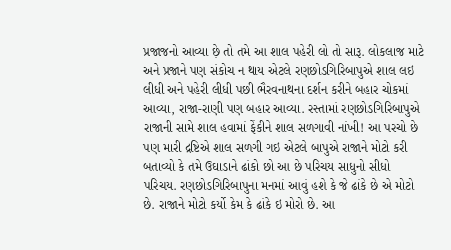પ્રજાજનો આવ્યા છ઼ે તો તમે આ શાલ પહેરી લો તો સારૂ. લોકલાજ માટે અને પ્રજાને પણ સંકોચ ન થાય એટલે રણછોડગિરિબાપુએ શાલ લઇ લીધી અને પહેરી લીધી પછી ભૈરવનાથના દર્શન કરીને બહાર ચોકમાં આવ્યા, રાજા-રાણી પણ બહાર આવ્યા. રસ્તામાં રણછોડગિરિબાપુએ રાજાની સામે શાલ હવામાં ફેંકીને શાલ સળગાવી નાંખી! આ પરચો છે પણ મારી દ્રષ્ટિએ શાલ સળગી ગઇ એટલે બાપુએ રાજાને મોટો કરી બતાવ્યો કે તમે ઉઘાડાને ઢાંકો છો આ છે પરિચય સાધુનો સીધો પરિચય. રણછોડગિરિબાપુના મનમાં આવું હશે કે જે ઢાંકે છે એ મોટો છે. રાજાને મોટો કર્યો કેમ કે ઢાંકે ઇ મોરો છે. આ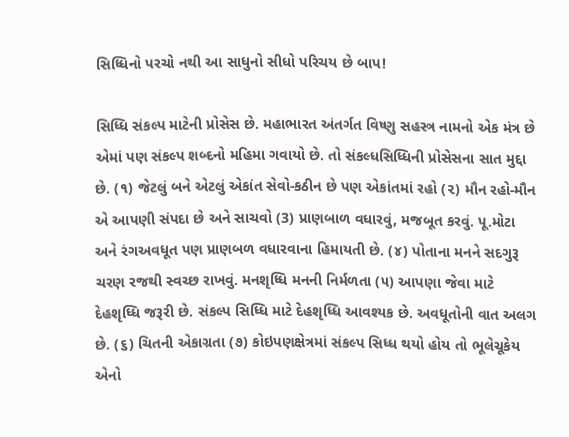સિધ્ધિનો પરચો નથી આ સાધુનો સીધો પરિચય છે બાપ!

સિધ્ધિ સંકલ્પ માટેની પ્રોસેસ છે. મહાભારત અંતર્ગત વિષ્ણુ સહસ્ત્ર નામનો એક મંત્ર છે એમાં પણ સંકલ્પ શબ્દનો મહિમા ગવાયો છે. તો સંકલ્ધસિધ્ધિની પ્રોસેસના સાત મુદ્દા છે. (૧) જેટલું બને એટલું એકાંત સેવો-કઠીન છે પણ એકાંતમાં રહો (૨) મૌન રહો-મૌન એ આપણી સંપદા છે અને સાચવો (3) પ્રાણબાળ વધારવું, મજબૂત કરવું. પૂ.મોટા અને રંગઅવધૂત પણ પ્રાણબળ વધારવાના હિમાયતી છે. (૪) પોતાના મનને સદગુરૂ ચરણ રજથી સ્વચ્છ રાખવું. મનશૃધ્ધિ મનની નિર્મળતા (૫) આપણા જેવા માટે દેહશૃધ્ધિ જરૂરી છે. સંકલ્પ સિધ્ધિ માટે દેહશૃધ્ધિ આવશ્યક છે. અવધૂતોની વાત અલગ છે. (૬) ચિતની એકાગ્રતા (૭) કોઇપણક્ષેત્રમાં સંકલ્પ સિધ્ધ થયો હોય તો ભૂલેચૂકેય એનો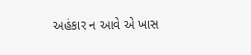અહંકાર ન આવે એ ખાસ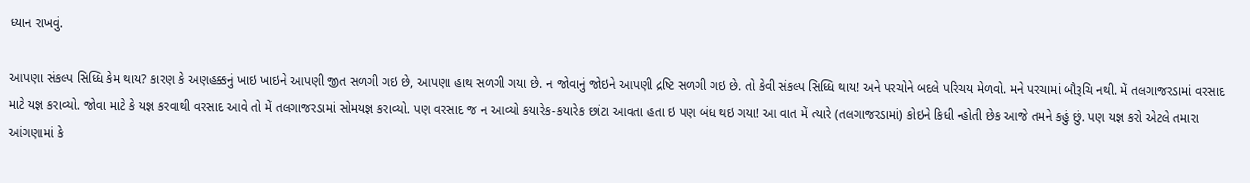ધ્યાન રાખવું.

આપણા સંકલ્પ સિધ્ધિ કેમ થાય? કારણ કે અણહક્કનું ખાઇ ખાઇને આપણી જીત સળગી ગઇ છે, આપણા હાથ સળગી ગયા છે. ન જોવાનું જોઇને આપણી દ્રષ્ટિ સળગી ગઇ છે. તો કેવી સંકલ્પ સિધ્ધિ થાય! અને પરચોને બદલે પરિચય મેળવો. મને પરચામાં બૌરૂચિ નથી. મેં તલગાજરડામાં વરસાદ માટે યજ્ઞ કરાવ્યો. જોવા માટે કે યજ્ઞ કરવાથી વરસાદ આવે તો મેં તલગાજરડામાં સોમયજ્ઞ કરાવ્યો. પણ વરસાદ જ ન આવ્યો કયારેક-કયારેક છાંટા આવતા હતા ઇ પણ બંધ થઇ ગયા! આ વાત મેં ત્યારે (તલગાજરડામાં) કોઇને કિધી ન્હોતી છેક આજે તમને કહું છું. પણ યજ્ઞ કરો એટલે તમારા આંગણામાં કે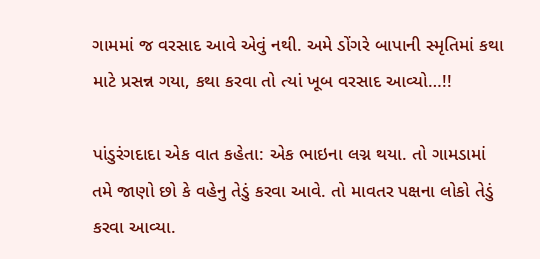ગામમાં જ વરસાદ આવે એવું નથી. અમે ડોંગરે બાપાની સ્મૃતિમાં કથા માટે પ્રસન્ન ગયા, કથા કરવા તો ત્યાં ખૂબ વરસાદ આવ્યો…!!

પાંડુરંગદાદા એક વાત કહેતા: એક ભાઇના લગ્ન થયા. તો ગામડામાં તમે જાણો છો કે વહેનુ તેડું કરવા આવે. તો માવતર પક્ષના લોકો તેડું કરવા આવ્યા.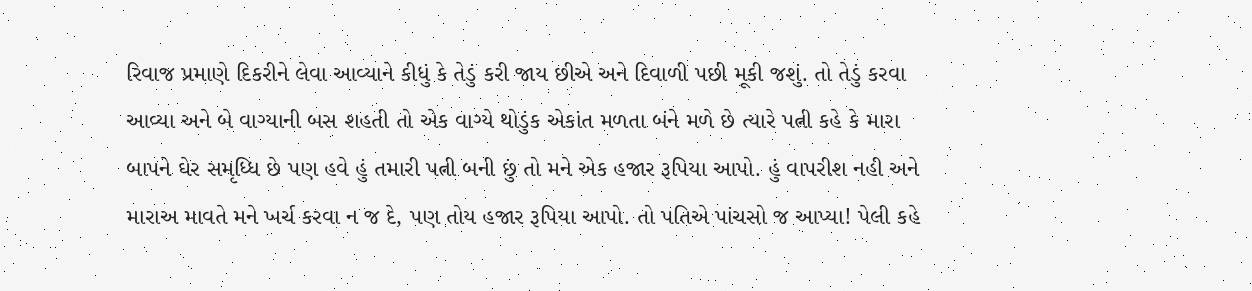રિવાજ પ્રમાણે દિકરીને લેવા આવ્યાને કીધું કે તેડું કરી જાય છીએ અને દિવાળી પછી મૂકી જશું. તો તેડું કરવા આવ્યા અને બે વાગ્યાની બસ શહતી તો એક વાગ્યે થોડુંક એકાંત મળતા બંને મળે છે ત્યારે પત્ની કહે કે મારા બાપને ઘેર સમૃધ્ધિ છે પણ હવે હું તમારી પત્ની બની છું તો મને એક હજાર રૂપિયા આપો. હું વાપરીશ નહી અને મારાઅ માવતે મને ખર્ચ કરવા ન જ દે, પણ તોય હજાર રૂપિયા આપો. તો પતિએ પાંચસો જ આપ્યા! પેલી કહે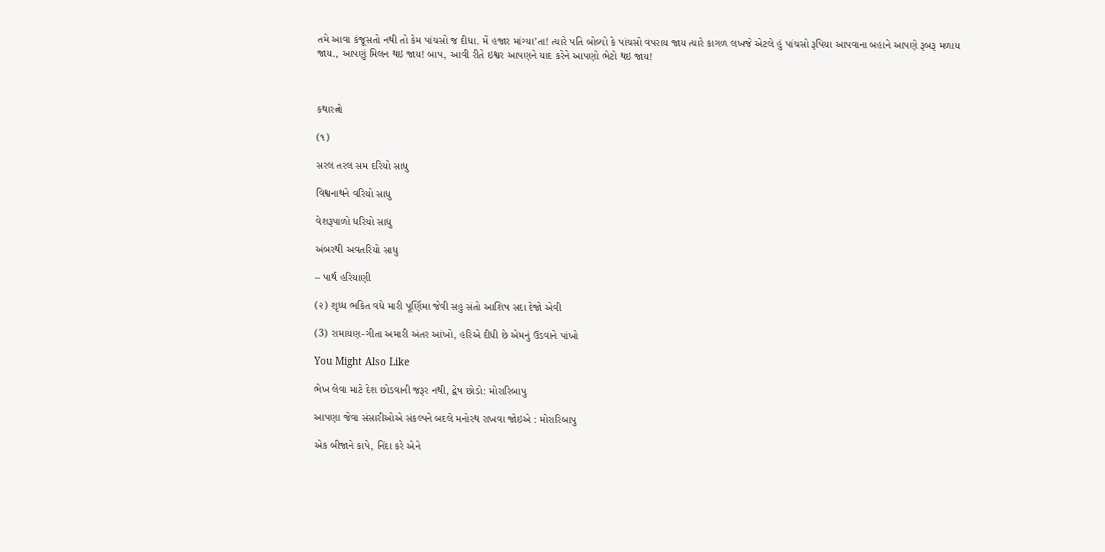તમે આવા કંજૂસતો નથી તો કેમ પાંચસો જ દીધા. મેં હજાર માંગ્યા’તા! ત્યારે પતિ બોલ્યો કે પાંચસો વપરાય જાય ત્યારે કાગળ લખજે એટલે હું પાંચસો રૂપિયા આપવાના બહાને આપણે રૂબરૂ મળાય જાય., આપણું મિલન થઇ જાય! બાપ, આવી રીતે ઇશ્વર આપણને યાદ કરેને આપણો ભેટો થઇ જાય!



કથારત્નો

(૧)

સરલ તરલ સમ દરિયો સાધુ

વિશ્વનાથને વરિયો સાધુ

વેશરૂપાળો ધરિયો સાધુ

અંબરથી અવતરિયો સાધુ

– પાર્થ હરિયાણી

(૨) શૃધ્ધ ભકિત વધે મારી પૂર્ણિમા જેવી સહુ સંતો આશિષ સદા દેજો એવી

(3) રામાયણ-ગીતા અમારી અંતર આંખો, હરિએ દીધી છે એમનું ઉડવાને પાંખો

You Might Also Like

ભેખ લેવા માટે દેશ છોડવાની જરૂર નથી, દ્વેષ છોડો: મોરારિબાપુ

આપણા જેવા સંસારીઓએ સંકલ્પને બદલે મનોરથ રાખવા જોઇએ : મોરારિબાપુ

એક બીજાને કાપે, નિંદા કરે એને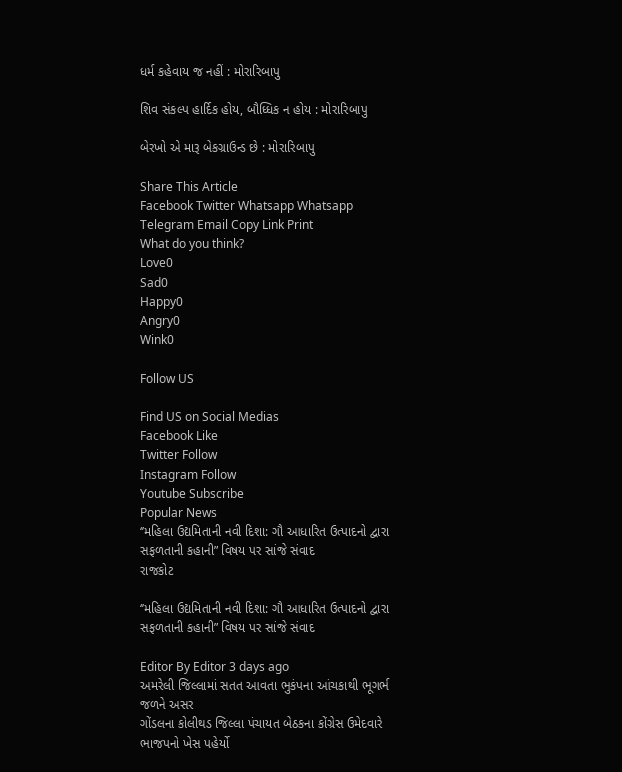ધર્મ કહેવાય જ નહીં : મોરારિબાપુ

શિવ સંકલ્પ હાર્દિક હોય, બૌધ્ધિક ન હોય : મોરારિબાપુ

બેરખો એ મારૂ બેકગ્રાઉન્ડ છે : મોરારિબાપુ

Share This Article
Facebook Twitter Whatsapp Whatsapp Telegram Email Copy Link Print
What do you think?
Love0
Sad0
Happy0
Angry0
Wink0

Follow US

Find US on Social Medias
Facebook Like
Twitter Follow
Instagram Follow
Youtube Subscribe
Popular News
‘’મહિલા ઉદ્યમિતાની નવી દિશા: ગૌ આધારિત ઉત્પાદનો દ્વારા સફળતાની કહાની” વિષય પર સાંજે સંવાદ
રાજકોટ

‘’મહિલા ઉદ્યમિતાની નવી દિશા: ગૌ આધારિત ઉત્પાદનો દ્વારા સફળતાની કહાની” વિષય પર સાંજે સંવાદ

Editor By Editor 3 days ago
અમરેલી જિલ્લામાં સતત આવતા ભુકંપના આંચકાથી ભૂગર્ભ જળને અસર
ગોંડલના કોલીથડ જિલ્લા પંચાયત બેઠકના કોંગ્રેસ ઉમેદવારે ભાજપનો ખેસ પહેર્યો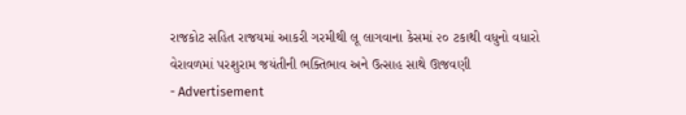રાજકોટ સહિત રાજયમાં આકરી ગરમીથી લૂ લાગવાના કેસમાં ૨૦ ટકાથી વધુનો વધારો
વેરાવળમાં પરશુરામ જયંતીની ભક્તિભાવ અને ઉત્સાહ સાથે ઊજવણી
- Advertisement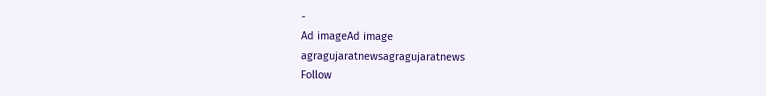-
Ad imageAd image
agragujaratnewsagragujaratnews
Follow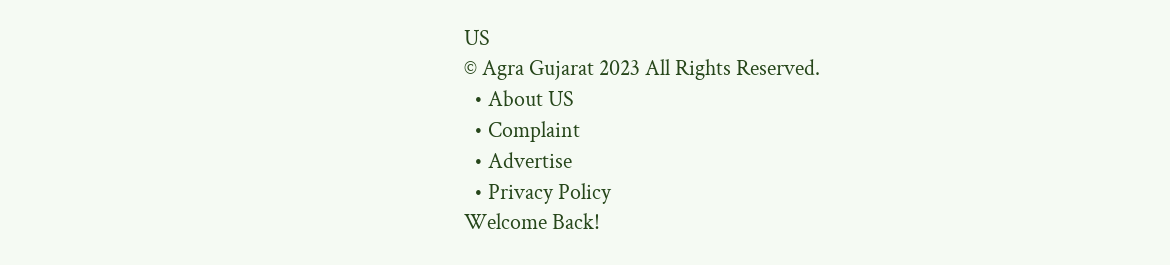US
© Agra Gujarat 2023 All Rights Reserved.
  • About US
  • Complaint
  • Advertise
  • Privacy Policy
Welcome Back!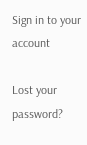Sign in to your account

Lost your password?